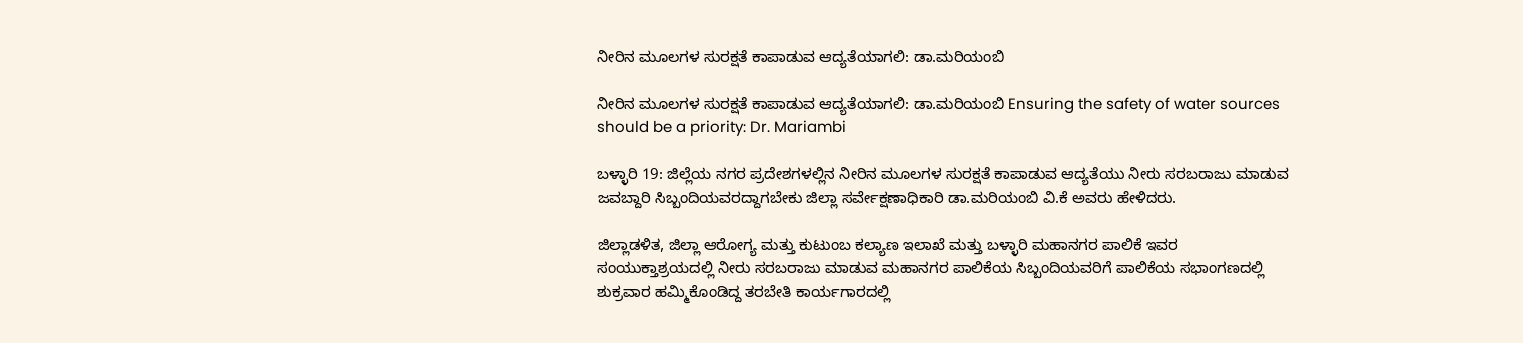ನೀರಿನ ಮೂಲಗಳ ಸುರಕ್ಷತೆ ಕಾಪಾಡುವ ಆದ್ಯತೆಯಾಗಲಿ: ಡಾ.ಮರಿಯಂಬಿ

ನೀರಿನ ಮೂಲಗಳ ಸುರಕ್ಷತೆ ಕಾಪಾಡುವ ಆದ್ಯತೆಯಾಗಲಿ: ಡಾ.ಮರಿಯಂಬಿ Ensuring the safety of water sources should be a priority: Dr. Mariambi

ಬಳ್ಳಾರಿ 19: ಜಿಲ್ಲೆಯ ನಗರ ಪ್ರದೇಶಗಳಲ್ಲಿನ ನೀರಿನ ಮೂಲಗಳ ಸುರಕ್ಷತೆ ಕಾಪಾಡುವ ಆದ್ಯತೆಯು ನೀರು ಸರಬರಾಜು ಮಾಡುವ ಜವಬ್ದಾರಿ ಸಿಬ್ಬಂದಿಯವರದ್ದಾಗಬೇಕು ಜಿಲ್ಲಾ ಸರ್ವೇಕ್ಷಣಾಧಿಕಾರಿ ಡಾ.ಮರಿಯಂಬಿ ವಿ.ಕೆ ಅವರು ಹೇಳಿದರು.

ಜಿಲ್ಲಾಡಳಿತ, ಜಿಲ್ಲಾ ಆರೋಗ್ಯ ಮತ್ತು ಕುಟುಂಬ ಕಲ್ಯಾಣ ಇಲಾಖೆ ಮತ್ತು ಬಳ್ಳಾರಿ ಮಹಾನಗರ ಪಾಲಿಕೆ ಇವರ ಸಂಯುಕ್ತಾಶ್ರಯದಲ್ಲಿ ನೀರು ಸರಬರಾಜು ಮಾಡುವ ಮಹಾನಗರ ಪಾಲಿಕೆಯ ಸಿಬ್ಬಂದಿಯವರಿಗೆ ಪಾಲಿಕೆಯ ಸಭಾಂಗಣದಲ್ಲಿ ಶುಕ್ರವಾರ ಹಮ್ಮಿಕೊಂಡಿದ್ದ ತರಬೇತಿ ಕಾರ್ಯಗಾರದಲ್ಲಿ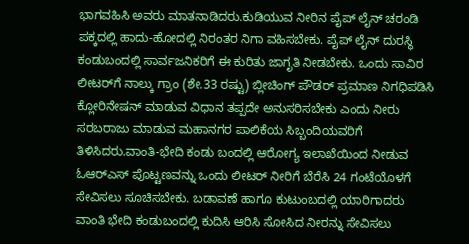ಭಾಗವಹಿಸಿ ಅವರು ಮಾತನಾಡಿದರು.ಕುಡಿಯುವ ನೀರಿನ ಪೈಪ್ ಲೈನ್ ಚರಂಡಿ ಪಕ್ಕದಲ್ಲಿ ಹಾದು-ಹೋದಲ್ಲಿ ನಿರಂತರ ನಿಗಾ ವಹಿಸಬೇಕು. ಪೈಪ್ ಲೈನ್ ದುರಸ್ಥಿ ಕಂಡುಬಂದಲ್ಲಿ ಸಾರ್ವಜನಿಕರಿಗೆ ಈ ಕುರಿತು ಜಾಗೃತಿ ನೀಡಬೇಕು. ಒಂದು ಸಾವಿರ ಲೀಟರ್‌ಗೆ ನಾಲ್ಕು ಗ್ರಾಂ (ಶೇ.33 ರಷ್ಟು) ಬ್ಲೀಚಿಂಗ್ ಪೌಡರ್ ಪ್ರಮಾಣ ನಿಗಧಿಪಡಿಸಿ ಕ್ಲೋರಿನೇಷನ್ ಮಾಡುವ ವಿಧಾನ ತಪ್ಪದೇ ಅನುಸರಿಸಬೇಕು ಎಂದು ನೀರು ಸರಬರಾಜು ಮಾಡುವ ಮಹಾನಗರ ಪಾಲಿಕೆಯ ಸಿಬ್ಬಂದಿಯವರಿಗೆ ತಿಳಿಸಿದರು.ವಾಂತಿ-ಭೇದಿ ಕಂಡು ಬಂದಲ್ಲಿ ಆರೋಗ್ಯ ಇಲಾಖೆಯಿಂದ ನೀಡುವ ಓಆರ್‌ಎಸ್ ಪೊಟ್ಟಣವನ್ನು ಒಂದು ಲೀಟರ್ ನೀರಿಗೆ ಬೆರೆಸಿ 24 ಗಂಟೆಯೊಳಗೆ ಸೇವಿಸಲು ಸೂಚಿಸಬೇಕು. ಬಡಾವಣೆ ಹಾಗೂ ಕುಟುಂಬದಲ್ಲಿ ಯಾರಿಗಾದರು ವಾಂತಿ ಭೇದಿ ಕಂಡುಬಂದಲ್ಲಿ ಕುದಿಸಿ ಆರಿಸಿ ಸೋಸಿದ ನೀರನ್ನು ಸೇವಿಸಲು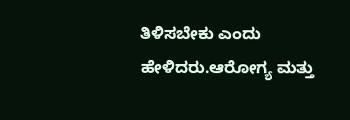ತಿಳಿಸಬೇಕು ಎಂದು ಹೇಳಿದರು.ಆರೋಗ್ಯ ಮತ್ತು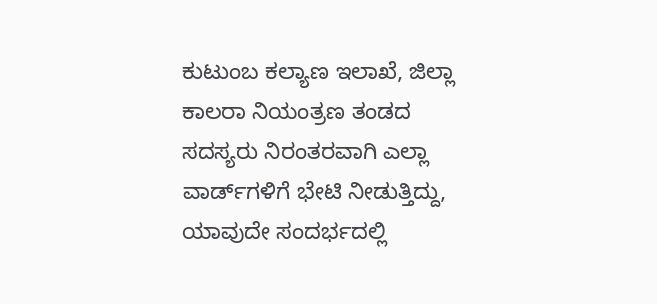ಕುಟುಂಬ ಕಲ್ಯಾಣ ಇಲಾಖೆ, ಜಿಲ್ಲಾ ಕಾಲರಾ ನಿಯಂತ್ರಣ ತಂಡದ ಸದಸ್ಯರು ನಿರಂತರವಾಗಿ ಎಲ್ಲಾ ವಾರ್ಡ್‌ಗಳಿಗೆ ಭೇಟಿ ನೀಡುತ್ತಿದ್ದು, ಯಾವುದೇ ಸಂದರ್ಭದಲ್ಲಿ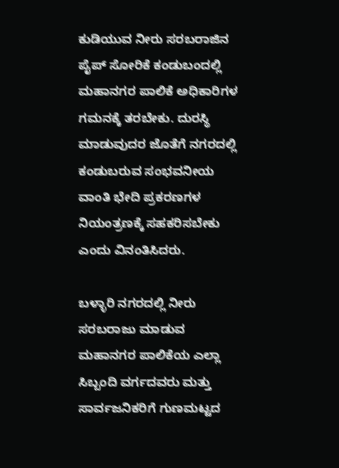ಕುಡಿಯುವ ನೀರು ಸರಬರಾಜಿನ ಪೈಪ್ ಸೋರಿಕೆ ಕಂಡುಬಂದಲ್ಲಿ ಮಹಾನಗರ ಪಾಲಿಕೆ ಅಧಿಕಾರಿಗಳ ಗಮನಕ್ಕೆ ತರಬೇಕು. ದುರಸ್ಥಿ ಮಾಡುವುದರ ಜೊತೆಗೆ ನಗರದಲ್ಲಿ ಕಂಡುಬರುವ ಸಂಭವನೀಯ ವಾಂತಿ ಭೇದಿ ಪ್ರಕರಣಗಳ ನಿಯಂತ್ರಣಕ್ಕೆ ಸಹಕರಿಸಬೇಕು ಎಂದು ವಿನಂತಿಸಿದರು.

ಬಳ್ಳಾರಿ ನಗರದಲ್ಲಿ ನೀರು ಸರಬರಾಜು ಮಾಡುವ ಮಹಾನಗರ ಪಾಲಿಕೆಯ ಎಲ್ಲಾ ಸಿಬ್ಬಂದಿ ವರ್ಗದವರು ಮತ್ತು ಸಾರ್ವಜನಿಕರಿಗೆ ಗುಣಮಟ್ಟದ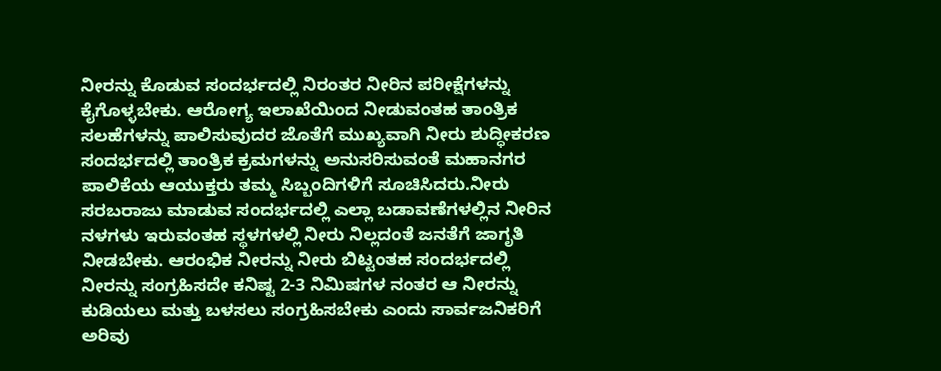ನೀರನ್ನು ಕೊಡುವ ಸಂದರ್ಭದಲ್ಲಿ ನಿರಂತರ ನೀರಿನ ಪರೀಕ್ಷೆಗಳನ್ನು ಕೈಗೊಳ್ಳಬೇಕು. ಆರೋಗ್ಯ ಇಲಾಖೆಯಿಂದ ನೀಡುವಂತಹ ತಾಂತ್ರಿಕ ಸಲಹೆಗಳನ್ನು ಪಾಲಿಸುವುದರ ಜೊತೆಗೆ ಮುಖ್ಯವಾಗಿ ನೀರು ಶುದ್ಧೀಕರಣ ಸಂದರ್ಭದಲ್ಲಿ ತಾಂತ್ರಿಕ ಕ್ರಮಗಳನ್ನು ಅನುಸರಿಸುವಂತೆ ಮಹಾನಗರ ಪಾಲಿಕೆಯ ಆಯುಕ್ತರು ತಮ್ಮ ಸಿಬ್ಬಂದಿಗಳಿಗೆ ಸೂಚಿಸಿದರು.ನೀರು ಸರಬರಾಜು ಮಾಡುವ ಸಂದರ್ಭದಲ್ಲಿ ಎಲ್ಲಾ ಬಡಾವಣೆಗಳಲ್ಲಿನ ನೀರಿನ ನಳಗಳು ಇರುವಂತಹ ಸ್ಥಳಗಳಲ್ಲಿ ನೀರು ನಿಲ್ಲದಂತೆ ಜನತೆಗೆ ಜಾಗೃತಿ ನೀಡಬೇಕು. ಆರಂಭಿಕ ನೀರನ್ನು ನೀರು ಬಿಟ್ಟಂತಹ ಸಂದರ್ಭದಲ್ಲಿ ನೀರನ್ನು ಸಂಗ್ರಹಿಸದೇ ಕನಿಷ್ಟ 2-3 ನಿಮಿಷಗಳ ನಂತರ ಆ ನೀರನ್ನು ಕುಡಿಯಲು ಮತ್ತು ಬಳಸಲು ಸಂಗ್ರಹಿಸಬೇಕು ಎಂದು ಸಾರ್ವಜನಿಕರಿಗೆ ಅರಿವು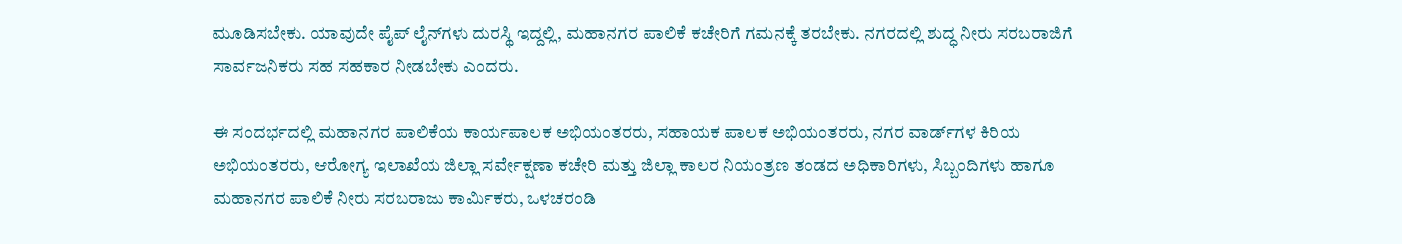ಮೂಡಿಸಬೇಕು. ಯಾವುದೇ ಪೈಪ್ ಲೈನ್‌ಗಳು ದುರಸ್ಥಿ ಇದ್ದಲ್ಲಿ, ಮಹಾನಗರ ಪಾಲಿಕೆ ಕಚೇರಿಗೆ ಗಮನಕ್ಕೆ ತರಬೇಕು. ನಗರದಲ್ಲಿ ಶುದ್ಧ ನೀರು ಸರಬರಾಜಿಗೆ ಸಾರ್ವಜನಿಕರು ಸಹ ಸಹಕಾರ ನೀಡಬೇಕು ಎಂದರು.

ಈ ಸಂದರ್ಭದಲ್ಲಿ ಮಹಾನಗರ ಪಾಲಿಕೆಯ ಕಾರ್ಯಪಾಲಕ ಅಭಿಯಂತರರು, ಸಹಾಯಕ ಪಾಲಕ ಅಭಿಯಂತರರು, ನಗರ ವಾರ್ಡ್‌ಗಳ ಕಿರಿಯ ಅಭಿಯಂತರರು, ಆರೋಗ್ಯ ಇಲಾಖೆಯ ಜಿಲ್ಲಾ ಸರ್ವೇಕ್ಷಣಾ ಕಚೇರಿ ಮತ್ತು ಜಿಲ್ಲಾ ಕಾಲರ ನಿಯಂತ್ರಣ ತಂಡದ ಅಧಿಕಾರಿಗಳು, ಸಿಬ್ಬಂದಿಗಳು ಹಾಗೂ ಮಹಾನಗರ ಪಾಲಿಕೆ ನೀರು ಸರಬರಾಜು ಕಾರ್ಮಿಕರು, ಒಳಚರಂಡಿ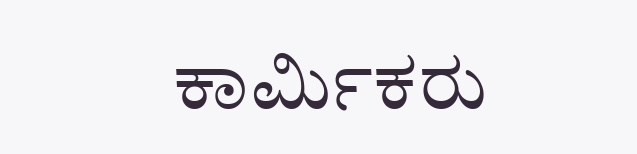ಕಾರ್ಮಿಕರು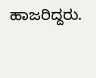ಹಾಜರಿದ್ದರು.